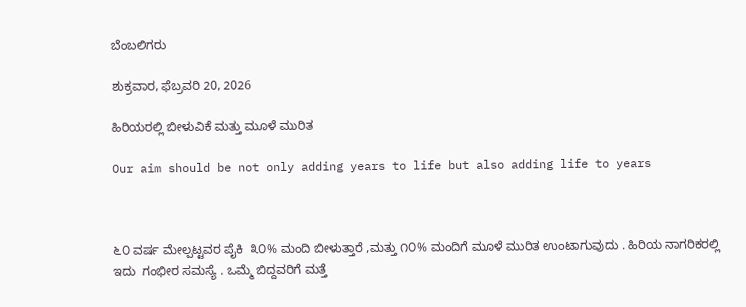ಬೆಂಬಲಿಗರು

ಶುಕ್ರವಾರ, ಫೆಬ್ರವರಿ 20, 2026

ಹಿರಿಯರಲ್ಲಿ ಬೀಳುವಿಕೆ ಮತ್ತು ಮೂಳೆ ಮುರಿತ

Our aim should be not only adding years to life but also adding life to years



೬೦ ವರ್ಷ ಮೇಲ್ಪಟ್ಟವರ ಪೈಕಿ  ೩೦% ಮಂದಿ ಬೀಳುತ್ತಾರೆ ,ಮತ್ತು ೧೦% ಮಂದಿಗೆ ಮೂಳೆ ಮುರಿತ ಉಂಟಾಗುವುದು . ಹಿರಿಯ ನಾಗರಿಕರಲ್ಲಿ ಇದು  ಗಂಭೀರ ಸಮಸ್ಯೆ . ಒಮ್ಮೆ ಬಿದ್ದವರಿಗೆ ಮತ್ತೆ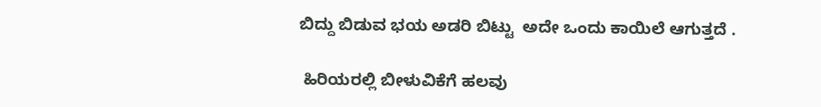ಬಿದ್ದು ಬಿಡುವ ಭಯ ಅಡರಿ ಬಿಟ್ಟು  ಅದೇ ಒಂದು ಕಾಯಿಲೆ ಆಗುತ್ತದೆ .

 ಹಿರಿಯರಲ್ಲಿ ಬೀಳುವಿಕೆಗೆ ಹಲವು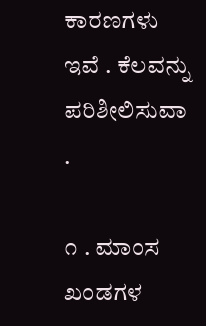ಕಾರಣಗಳು ಇವೆ . ಕೆಲವನ್ನು ಪರಿಶೀಲಿಸುವಾ .

೧ . ಮಾಂಸ ಖಂಡಗಳ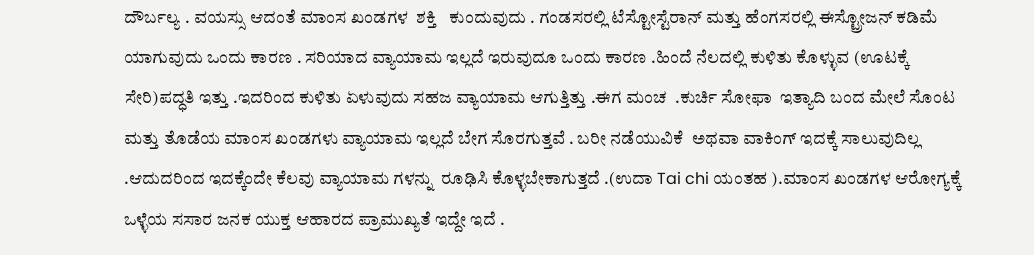ದೌರ್ಬಲ್ಯ . ವಯಸ್ಸು ಆದಂತೆ ಮಾಂಸ ಖಂಡಗಳ  ಶಕ್ತಿ   ಕುಂದುವುದು . ಗಂಡಸರಲ್ಲಿ ಟೆಸ್ಟೋಸ್ಟೆರಾನ್ ಮತ್ತು ಹೆಂಗಸರಲ್ಲಿ ಈಸ್ಟ್ರೋಜನ್ ಕಡಿಮೆ ಯಾಗುವುದು ಒಂದು ಕಾರಣ . ಸರಿಯಾದ ವ್ಯಾಯಾಮ ಇಲ್ಲದೆ ಇರುವುದೂ ಒಂದು ಕಾರಣ .ಹಿಂದೆ ನೆಲದಲ್ಲಿ ಕುಳಿತು ಕೊಳ್ಳುವ (ಊಟಕ್ಕೆ ಸೇರಿ)ಪದ್ಧತಿ ಇತ್ತು .ಇದರಿಂದ ಕುಳಿತು ಏಳುವುದು ಸಹಜ ವ್ಯಾಯಾಮ ಆಗುತ್ತಿತ್ತು .ಈಗ ಮಂಚ  .ಕುರ್ಚಿ ಸೋಫಾ  ಇತ್ಯಾದಿ ಬಂದ ಮೇಲೆ ಸೊಂಟ ಮತ್ತು ತೊಡೆಯ ಮಾಂಸ ಖಂಡಗಳು ವ್ಯಾಯಾಮ ಇಲ್ಲದೆ ಬೇಗ ಸೊರಗುತ್ತವೆ . ಬರೀ ನಡೆಯುವಿಕೆ  ಅಥವಾ ವಾಕಿಂಗ್ ಇದಕ್ಕೆ ಸಾಲುವುದಿಲ್ಲ .ಆದುದರಿಂದ ಇದಕ್ಕೆಂದೇ ಕೆಲವು ವ್ಯಾಯಾಮ ಗಳನ್ನು  ರೂಢಿಸಿ ಕೊಳ್ಳಬೇಕಾಗುತ್ತದೆ .(ಉದಾ Tai chi ಯಂತಹ ).ಮಾಂಸ ಖಂಡಗಳ ಆರೋಗ್ಯಕ್ಕೆ ಒಳ್ಳೆಯ ಸಸಾರ ಜನಕ ಯುಕ್ತ ಆಹಾರದ ಪ್ರಾಮುಖ್ಯತೆ ಇದ್ದೇ ಇದೆ .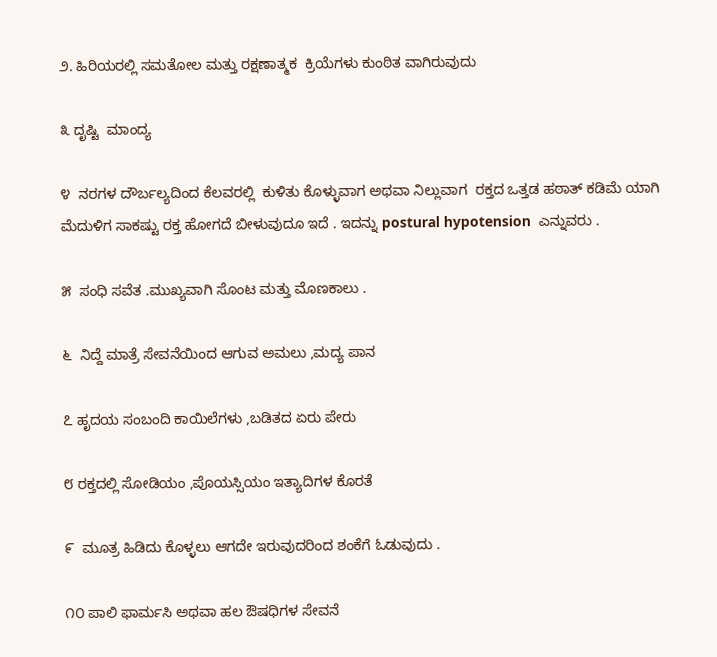೨. ಹಿರಿಯರಲ್ಲಿ ಸಮತೋಲ ಮತ್ತು ರಕ್ಷಣಾತ್ಮಕ  ಕ್ರಿಯೆಗಳು ಕುಂಠಿತ ವಾಗಿರುವುದು

೩ ದೃಷ್ಟಿ  ಮಾಂದ್ಯ

೪  ನರಗಳ ದೌರ್ಬಲ್ಯದಿಂದ ಕೆಲವರಲ್ಲಿ  ಕುಳಿತು ಕೊಳ್ಳುವಾಗ ಅಥವಾ ನಿಲ್ಲುವಾಗ  ರಕ್ತದ ಒತ್ತಡ ಹಠಾತ್ ಕಡಿಮೆ ಯಾಗಿ ಮೆದುಳಿಗ ಸಾಕಷ್ಟು ರಕ್ತ ಹೋಗದೆ ಬೀಳುವುದೂ ಇದೆ . ಇದನ್ನು postural hypotension  ಎನ್ನುವರು .

೫  ಸಂಧಿ ಸವೆತ .ಮುಖ್ಯವಾಗಿ ಸೊಂಟ ಮತ್ತು ಮೊಣಕಾಲು .

೬  ನಿದ್ದೆ ಮಾತ್ರೆ ಸೇವನೆಯಿಂದ ಆಗುವ ಅಮಲು ,ಮದ್ಯ ಪಾನ

೭ ಹೃದಯ ಸಂಬಂದಿ ಕಾಯಿಲೆಗಳು ,ಬಡಿತದ ಏರು ಪೇರು

೮ ರಕ್ತದಲ್ಲಿ ಸೋಡಿಯಂ ,ಪೊಯಸ್ಸಿಯಂ ಇತ್ಯಾದಿಗಳ ಕೊರತೆ

೯  ಮೂತ್ರ ಹಿಡಿದು ಕೊಳ್ಳಲು ಆಗದೇ ಇರುವುದರಿಂದ ಶಂಕೆಗೆ ಓಡುವುದು .

೧೦ ಪಾಲಿ ಫಾರ್ಮಸಿ ಅಥವಾ ಹಲ ಔಷಧಿಗಳ ಸೇವನೆ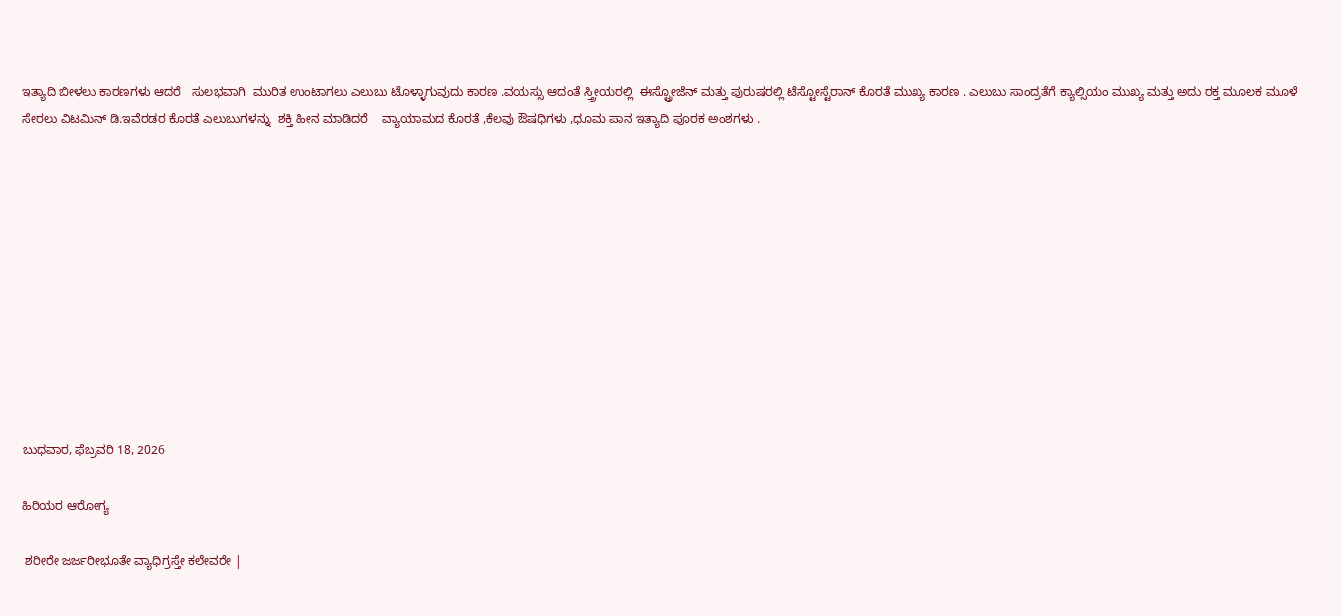ಇತ್ಯಾದಿ ಬೀಳಲು ಕಾರಣಗಳು ಆದರೆ   ಸುಲಭವಾಗಿ  ಮುರಿತ ಉಂಟಾಗಲು ಎಲುಬು ಟೊಳ್ಳಾಗುವುದು ಕಾರಣ .ವಯಸ್ಸು ಆದಂತೆ ಸ್ತ್ರೀಯರಲ್ಲಿ  ಈಸ್ಟ್ರೋಜೆನ್ ಮತ್ತು ಪುರುಷರಲ್ಲಿ ಟೆಸ್ಟೋಸ್ಟೆರಾನ್ ಕೊರತೆ ಮುಖ್ಯ ಕಾರಣ . ಎಲುಬು ಸಾಂದ್ರತೆಗೆ ಕ್ಯಾಲ್ಸಿಯಂ ಮುಖ್ಯ ಮತ್ತು ಅದು ರಕ್ತ ಮೂಲಕ ಮೂಳೆ  ಸೇರಲು ವಿಟಮಿನ್ ಡಿ.ಇವೆರಡರ ಕೊರತೆ ಎಲುಬುಗಳನ್ನು  ಶಕ್ತಿ ಹೀನ ಮಾಡಿದರೆ    ವ್ಯಾಯಾಮದ ಕೊರತೆ ,ಕೆಲವು ಔಷಧಿಗಳು ,ಧೂಮ ಪಾನ ಇತ್ಯಾದಿ ಪೂರಕ ಅಂಶಗಳು .











ಬುಧವಾರ, ಫೆಬ್ರವರಿ 18, 2026

ಹಿರಿಯರ ಆರೋಗ್ಯ

 ಶರೀರೇ ಜರ್ಜರೀಭೂತೇ ವ್ಯಾಧಿಗ್ರಸ್ತೇ ಕಲೇವರೇ |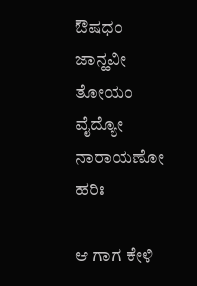ಔಷಧಂ ಜಾನ್ಹವೀ ತೋಯಂ ವೈದ್ಯೋ ನಾರಾಯಣೋ ಹರಿಃ

ಆ ಗಾಗ ಕೇಳಿ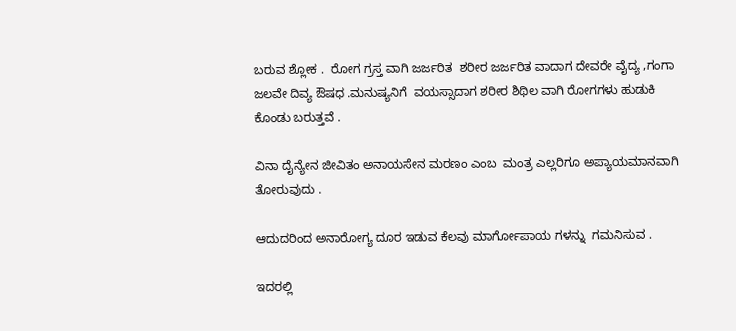ಬರುವ ಶ್ಲೋಕ .  ರೋಗ ಗ್ರಸ್ತ ವಾಗಿ ಜರ್ಜರಿತ  ಶರೀರ ಜರ್ಜರಿತ ವಾದಾಗ ದೇವರೇ ವೈದ್ಯ ,ಗಂಗಾ ಜಲವೇ ದಿವ್ಯ ಔಷಧ .ಮನುಷ್ಯನಿಗೆ  ವಯಸ್ಸಾದಾಗ ಶರೀರ ಶಿಥಿಲ ವಾಗಿ ರೋಗಗಳು ಹುಡುಕಿ ಕೊಂಡು ಬರುತ್ತವೆ .

ವಿನಾ ದೈನ್ಯೇನ ಜೀವಿತಂ ಅನಾಯಸೇನ ಮರಣಂ ಎಂಬ  ಮಂತ್ರ ಎಲ್ಲರಿಗೂ ಅಪ್ಯಾಯಮಾನವಾಗಿ ತೋರುವುದು .

ಆದುದರಿಂದ ಅನಾರೋಗ್ಯ ದೂರ ಇಡುವ ಕೆಲವು ಮಾರ್ಗೋಪಾಯ ಗಳನ್ನು  ಗಮನಿಸುವ .

ಇದರಲ್ಲಿ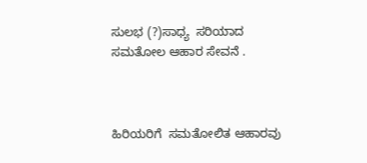ಸುಲಭ (?)ಸಾಧ್ಯ  ಸರಿಯಾದ ಸಮತೋಲ ಆಹಾರ ಸೇವನೆ .



ಹಿರಿಯರಿಗೆ  ಸಮತೋಲಿತ ಆಹಾರವು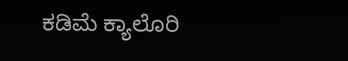ಕಡಿಮೆ ಕ್ಯಾಲೊರಿ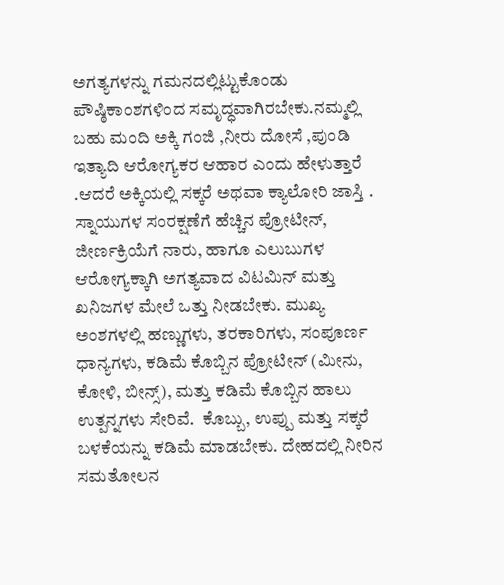ಅಗತ್ಯಗಳನ್ನು ಗಮನದಲ್ಲಿಟ್ಟುಕೊಂಡು ಪೌಷ್ಠಿಕಾಂಶಗಳಿಂದ ಸಮೃದ್ಧವಾಗಿರಬೇಕು.ನಮ್ಮಲ್ಲಿ ಬಹು ಮಂದಿ ಅಕ್ಕಿ ಗಂಜಿ ,ನೀರು ದೋಸೆ ,ಪುಂಡಿ ಇತ್ಯಾದಿ ಆರೋಗ್ಯಕರ ಆಹಾರ ಎಂದು ಹೇಳುತ್ತಾರೆ .ಆದರೆ ಅಕ್ಕಿಯಲ್ಲಿ ಸಕ್ಕರೆ ಅಥವಾ ಕ್ಯಾಲೋರಿ ಜಾಸ್ತಿ .  ಸ್ನಾಯುಗಳ ಸಂರಕ್ಷಣೆಗೆ ಹೆಚ್ಚಿನ ಪ್ರೋಟೀನ್, ಜೀರ್ಣಕ್ರಿಯೆಗೆ ನಾರು, ಹಾಗೂ ಎಲುಬುಗಳ ಆರೋಗ್ಯಕ್ಕಾಗಿ ಅಗತ್ಯವಾದ ವಿಟಮಿನ್ ಮತ್ತು ಖನಿಜಗಳ ಮೇಲೆ ಒತ್ತು ನೀಡಬೇಕು. ಮುಖ್ಯ ಅಂಶಗಳಲ್ಲಿ ಹಣ್ಣುಗಳು, ತರಕಾರಿಗಳು, ಸಂಪೂರ್ಣ ಧಾನ್ಯಗಳು, ಕಡಿಮೆ ಕೊಬ್ಬಿನ ಪ್ರೋಟೀನ್ (ಮೀನು, ಕೋಳಿ, ಬೀನ್ಸ್), ಮತ್ತು ಕಡಿಮೆ ಕೊಬ್ಬಿನ ಹಾಲು ಉತ್ಪನ್ನಗಳು ಸೇರಿವೆ.  ಕೊಬ್ಬು, ಉಪ್ಪು ಮತ್ತು ಸಕ್ಕರೆ ಬಳಕೆಯನ್ನು ಕಡಿಮೆ ಮಾಡಬೇಕು. ದೇಹದಲ್ಲಿ ನೀರಿನ ಸಮತೋಲನ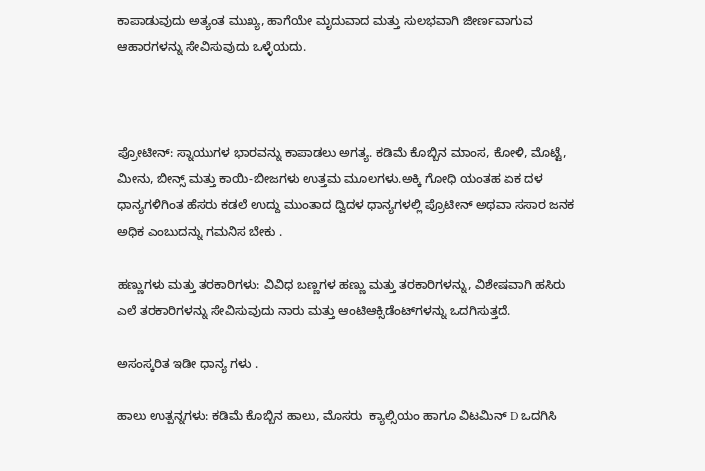ಕಾಪಾಡುವುದು ಅತ್ಯಂತ ಮುಖ್ಯ, ಹಾಗೆಯೇ ಮೃದುವಾದ ಮತ್ತು ಸುಲಭವಾಗಿ ಜೀರ್ಣವಾಗುವ ಆಹಾರಗಳನ್ನು ಸೇವಿಸುವುದು ಒಳ್ಳೆಯದು.



ಪ್ರೋಟೀನ್: ಸ್ನಾಯುಗಳ ಭಾರವನ್ನು ಕಾಪಾಡಲು ಅಗತ್ಯ. ಕಡಿಮೆ ಕೊಬ್ಬಿನ ಮಾಂಸ, ಕೋಳಿ, ಮೊಟ್ಟೆ, ಮೀನು, ಬೀನ್ಸ್ ಮತ್ತು ಕಾಯಿ-ಬೀಜಗಳು ಉತ್ತಮ ಮೂಲಗಳು.ಅಕ್ಕಿ ಗೋಧಿ ಯಂತಹ ಏಕ ದಳ  ಧಾನ್ಯಗಳಿಗಿಂತ ಹೆಸರು ಕಡಲೆ ಉದ್ದು ಮುಂತಾದ ದ್ವಿದಳ ಧಾನ್ಯಗಳಲ್ಲಿ ಪ್ರೊಟೀನ್ ಅಥವಾ ಸಸಾರ ಜನಕ ಅಧಿಕ ಎಂಬುದನ್ನು ಗಮನಿಸ ಬೇಕು .

ಹಣ್ಣುಗಳು ಮತ್ತು ತರಕಾರಿಗಳು: ವಿವಿಧ ಬಣ್ಣಗಳ ಹಣ್ಣು ಮತ್ತು ತರಕಾರಿಗಳನ್ನು, ವಿಶೇಷವಾಗಿ ಹಸಿರು ಎಲೆ ತರಕಾರಿಗಳನ್ನು ಸೇವಿಸುವುದು ನಾರು ಮತ್ತು ಆಂಟಿಆಕ್ಸಿಡೆಂಟ್‌ಗಳನ್ನು ಒದಗಿಸುತ್ತದೆ.

ಅಸಂಸ್ಕರಿತ ಇಡೀ ಧಾನ್ಯ ಗಳು .

ಹಾಲು ಉತ್ಪನ್ನಗಳು: ಕಡಿಮೆ ಕೊಬ್ಬಿನ ಹಾಲು, ಮೊಸರು  ಕ್ಯಾಲ್ಸಿಯಂ ಹಾಗೂ ವಿಟಮಿನ್ D ಒದಗಿಸಿ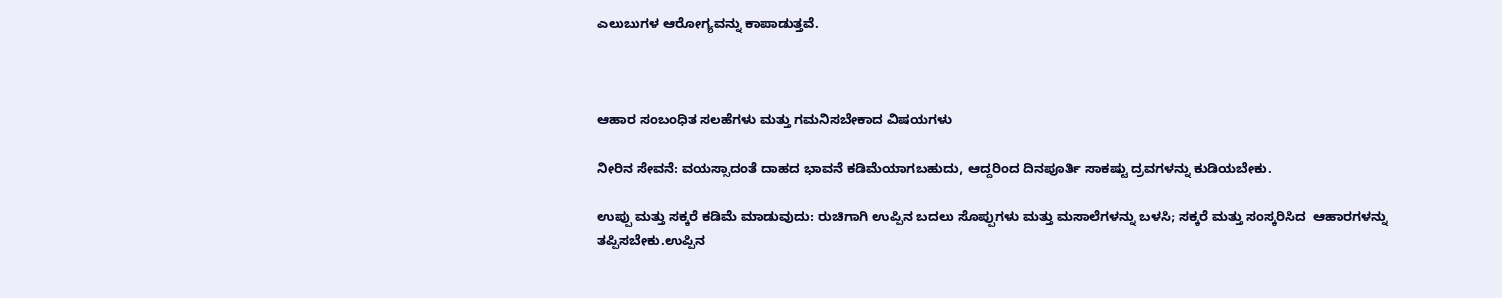ಎಲುಬುಗಳ ಆರೋಗ್ಯವನ್ನು ಕಾಪಾಡುತ್ತವೆ.



ಆಹಾರ ಸಂಬಂಧಿತ ಸಲಹೆಗಳು ಮತ್ತು ಗಮನಿಸಬೇಕಾದ ವಿಷಯಗಳು

ನೀರಿನ ಸೇವನೆ: ವಯಸ್ಸಾದಂತೆ ದಾಹದ ಭಾವನೆ ಕಡಿಮೆಯಾಗಬಹುದು, ಆದ್ದರಿಂದ ದಿನಪೂರ್ತಿ ಸಾಕಷ್ಟು ದ್ರವಗಳನ್ನು ಕುಡಿಯಬೇಕು.

ಉಪ್ಪು ಮತ್ತು ಸಕ್ಕರೆ ಕಡಿಮೆ ಮಾಡುವುದು: ರುಚಿಗಾಗಿ ಉಪ್ಪಿನ ಬದಲು ಸೊಪ್ಪುಗಳು ಮತ್ತು ಮಸಾಲೆಗಳನ್ನು ಬಳಸಿ; ಸಕ್ಕರೆ ಮತ್ತು ಸಂಸ್ಕರಿಸಿದ  ಆಹಾರಗಳನ್ನು ತಪ್ಪಿಸಬೇಕು.ಉಪ್ಪಿನ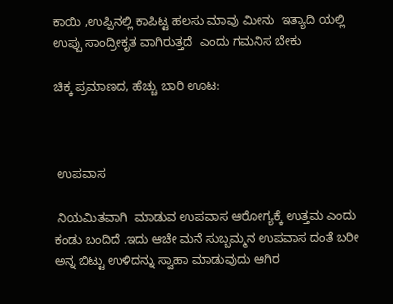ಕಾಯಿ ,ಉಪ್ಪಿನಲ್ಲಿ ಕಾಪಿಟ್ಟ ಹಲಸು ಮಾವು ಮೀನು  ಇತ್ಯಾದಿ ಯಲ್ಲಿ ಉಪ್ಪು ಸಾಂದ್ರೀಕೃತ ವಾಗಿರುತ್ತದೆ  ಎಂದು ಗಮನಿಸ ಬೇಕು

ಚಿಕ್ಕ ಪ್ರಮಾಣದ, ಹೆಚ್ಚು ಬಾರಿ ಊಟ:



 ಉಪವಾಸ

 ನಿಯಮಿತವಾಗಿ  ಮಾಡುವ ಉಪವಾಸ ಆರೋಗ್ಯಕ್ಕೆ ಉತ್ತಮ ಎಂದು ಕಂಡು ಬಂದಿದೆ .ಇದು ಆಚೇ ಮನೆ ಸುಬ್ಬಮ್ಮನ ಉಪವಾಸ ದಂತೆ ಬರೀ ಅನ್ನ ಬಿಟ್ಟು ಉಳಿದನ್ನು ಸ್ವಾಹಾ ಮಾಡುವುದು ಆಗಿರ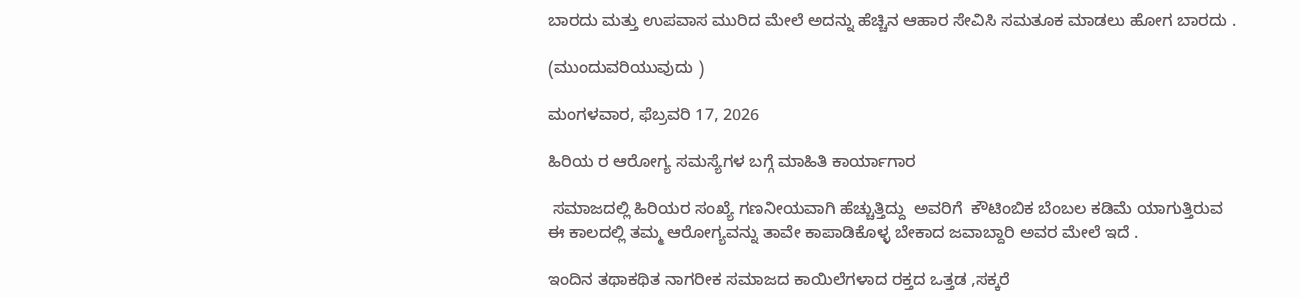ಬಾರದು ಮತ್ತು ಉಪವಾಸ ಮುರಿದ ಮೇಲೆ ಅದನ್ನು ಹೆಚ್ಚಿನ ಆಹಾರ ಸೇವಿಸಿ ಸಮತೂಕ ಮಾಡಲು ಹೋಗ ಬಾರದು .

(ಮುಂದುವರಿಯುವುದು )

ಮಂಗಳವಾರ, ಫೆಬ್ರವರಿ 17, 2026

ಹಿರಿಯ ರ ಆರೋಗ್ಯ ಸಮಸ್ಯೆಗಳ ಬಗ್ಗೆ ಮಾಹಿತಿ ಕಾರ್ಯಾಗಾರ

 ಸಮಾಜದಲ್ಲಿ ಹಿರಿಯರ ಸಂಖ್ಯೆ ಗಣನೀಯವಾಗಿ ಹೆಚ್ಚುತ್ತಿದ್ದು  ಅವರಿಗೆ  ಕೌಟಿಂಬಿಕ ಬೆಂಬಲ ಕಡಿಮೆ ಯಾಗುತ್ತಿರುವ ಈ ಕಾಲದಲ್ಲಿ ತಮ್ಮ ಆರೋಗ್ಯವನ್ನು ತಾವೇ ಕಾಪಾಡಿಕೊಳ್ಳ ಬೇಕಾದ ಜವಾಬ್ದಾರಿ ಅವರ ಮೇಲೆ ಇದೆ .

ಇಂದಿನ ತಥಾಕಥಿತ ನಾಗರೀಕ ಸಮಾಜದ ಕಾಯಿಲೆಗಳಾದ ರಕ್ತದ ಒತ್ತಡ ,ಸಕ್ಕರೆ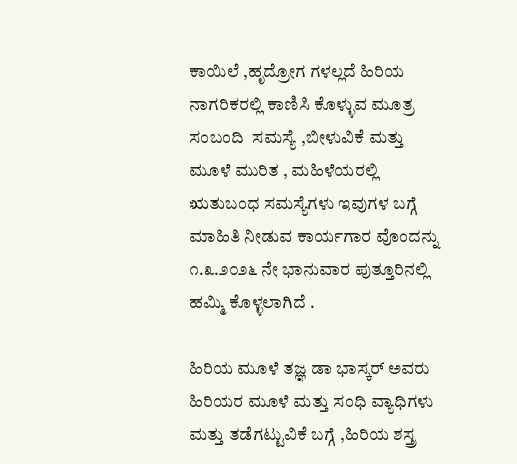ಕಾಯಿಲೆ ,ಹೃದ್ರೋಗ ಗಳಲ್ಲದೆ ಹಿರಿಯ ನಾಗರಿಕರಲ್ಲಿ ಕಾಣಿಸಿ ಕೊಳ್ಳುವ ಮೂತ್ರ ಸಂಬಂದಿ  ಸಮಸ್ಯೆ ,ಬೀಳುವಿಕೆ ಮತ್ತು ಮೂಳೆ ಮುರಿತ , ಮಹಿಳೆಯರಲ್ಲಿ  ಋತುಬಂಧ ಸಮಸ್ಯೆಗಳು ಇವುಗಳ ಬಗ್ಗೆ ಮಾಹಿತಿ ನೀಡುವ ಕಾರ್ಯಗಾರ ವೊಂದನ್ನು  ೧.೩.೨೦೨೬ ನೇ ಭಾನುವಾರ ಪುತ್ತೂರಿನಲ್ಲಿ ಹಮ್ಮಿ ಕೊಳ್ಳಲಾಗಿದೆ .

ಹಿರಿಯ ಮೂಳೆ ತಜ್ಞ ಡಾ ಭಾಸ್ಕರ್ ಅವರು ಹಿರಿಯರ ಮೂಳೆ ಮತ್ತು ಸಂಧಿ ವ್ಯಾಧಿಗಳು ಮತ್ತು ತಡೆಗಟ್ಟುವಿಕೆ ಬಗ್ಗೆ ,ಹಿರಿಯ ಶಸ್ತ್ರ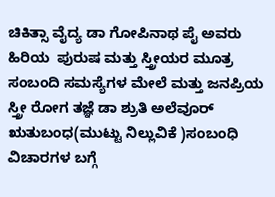ಚಿಕಿತ್ಸಾ ವೈದ್ಯ ಡಾ ಗೋಪಿನಾಥ ಪೈ ಅವರು ಹಿರಿಯ  ಪುರುಷ ಮತ್ತು ಸ್ತ್ರೀಯರ ಮೂತ್ರ ಸಂಬಂದಿ ಸಮಸ್ಯೆಗಳ ಮೇಲೆ ಮತ್ತು ಜನಪ್ರಿಯ ಸ್ತ್ರೀ ರೋಗ ತಜ್ಞೆ ಡಾ ಶ್ರುತಿ ಅಲೆವೂರ್ ಋತುಬಂಧ(ಮುಟ್ಟು ನಿಲ್ಲುವಿಕೆ )ಸಂಬಂಧಿ ವಿಚಾರಗಳ ಬಗ್ಗೆ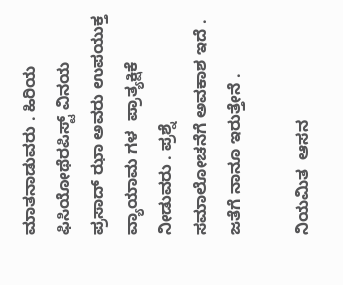ಮಾತನಾಡುವರು . ಹಿರಿಯ ಫಿಸಿಯೋಥೆರಪಿಸ್ಟ್ ವಿನಯ ಪ್ರಸಾದ್ ಝಾ ಅವರು ಉಪಯುಕ್ತ ವ್ಯಾಯಾಮ ಗಳ  ಪ್ರಾತ್ಯಕ್ಷಿಕೆ ನೀಡುವರು . ಪ್ರಶ್ನೆ ಸಮಾಲೋಚನೆಗೆ ಅವಕಾಶ ಇದೆ . ಜತೆಗೆ ನಾನೂ ಇರುತ್ತೇನೆ .

ನಿಯಮಿತ  ಆಸನ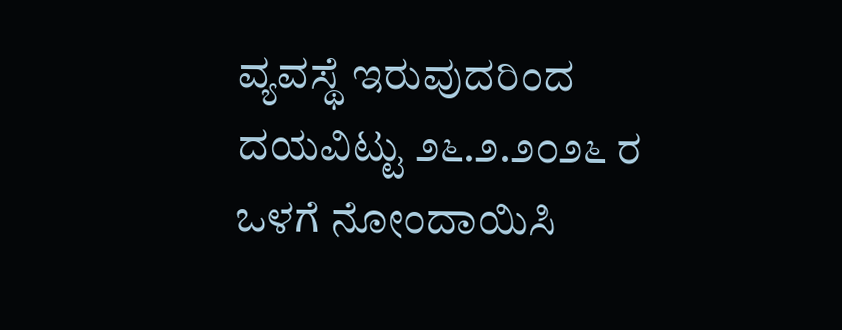ವ್ಯವಸ್ಥೆ ಇರುವುದರಿಂದ ದಯವಿಟ್ಟು ೨೬.೨.೨೦೨೬ ರ ಒಳಗೆ ನೋಂದಾಯಿಸಿ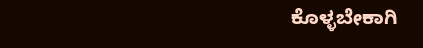ಕೊಳ್ಳಬೇಕಾಗಿ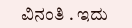ವಿನಂತಿ . ಇದು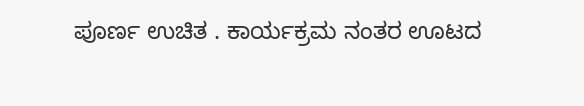ಪೂರ್ಣ ಉಚಿತ . ಕಾರ್ಯಕ್ರಮ ನಂತರ ಊಟದ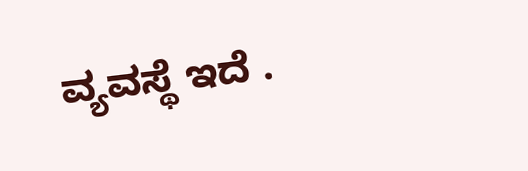ವ್ಯವಸ್ಥೆ ಇದೆ .